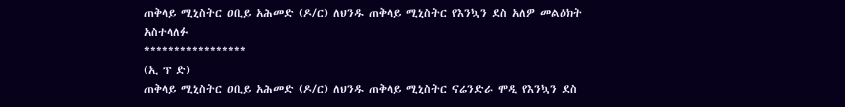ጠቅላይ ሚኒስትር ዐቢይ አሕመድ (ዶ/ር) ለህንዱ ጠቅላይ ሚኒስትር የእንኳን ደስ አለዎ መልዕክት አስተላለፉ
*****************
(ኢ ፕ ድ)
ጠቅላይ ሚኒስትር ዐቢይ አሕመድ (ዶ/ር) ለህንዱ ጠቅላይ ሚኒስትር ናሬንድራ ሞዲ የእንኳን ደስ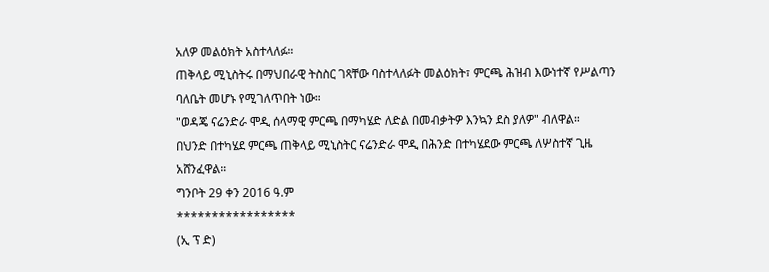አለዎ መልዕክት አስተላለፉ።
ጠቅላይ ሚኒስትሩ በማህበራዊ ትስስር ገጻቸው ባስተላለፉት መልዕክት፣ ምርጫ ሕዝብ እውነተኛ የሥልጣን ባለቤት መሆኑ የሚገለጥበት ነው።
"ወዳጄ ናሬንድራ ሞዲ ሰላማዊ ምርጫ በማካሄድ ለድል በመብቃትዎ እንኳን ደስ ያለዎ" ብለዋል።
በህንድ በተካሄደ ምርጫ ጠቅላይ ሚኒስትር ናሬንድራ ሞዲ በሕንድ በተካሄደው ምርጫ ለሦስተኛ ጊዜ አሸንፈዋል።
ግንቦት 29 ቀን 2016 ዓ.ም
*****************
(ኢ ፕ ድ)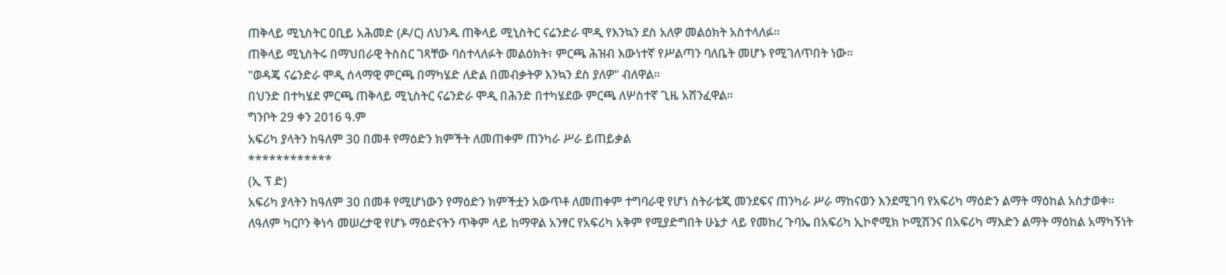ጠቅላይ ሚኒስትር ዐቢይ አሕመድ (ዶ/ር) ለህንዱ ጠቅላይ ሚኒስትር ናሬንድራ ሞዲ የእንኳን ደስ አለዎ መልዕክት አስተላለፉ።
ጠቅላይ ሚኒስትሩ በማህበራዊ ትስስር ገጻቸው ባስተላለፉት መልዕክት፣ ምርጫ ሕዝብ እውነተኛ የሥልጣን ባለቤት መሆኑ የሚገለጥበት ነው።
"ወዳጄ ናሬንድራ ሞዲ ሰላማዊ ምርጫ በማካሄድ ለድል በመብቃትዎ እንኳን ደስ ያለዎ" ብለዋል።
በህንድ በተካሄደ ምርጫ ጠቅላይ ሚኒስትር ናሬንድራ ሞዲ በሕንድ በተካሄደው ምርጫ ለሦስተኛ ጊዜ አሸንፈዋል።
ግንቦት 29 ቀን 2016 ዓ.ም
አፍሪካ ያላትን ከዓለም 30 በመቶ የማዕድን ክምችት ለመጠቀም ጠንካራ ሥራ ይጠይቃል
************
(ኢ ፕ ድ)
አፍሪካ ያላትን ከዓለም 30 በመቶ የሚሆነውን የማዕድን ክምችቷን አውጥቶ ለመጠቀም ተግባራዊ የሆነ ስትራቴጂ መንደፍና ጠንካራ ሥራ ማከናወን እንደሚገባ የአፍሪካ ማዕድን ልማት ማዕከል አስታወቀ፡፡
ለዓለም ካርቦን ቅነሳ መሠረታዊ የሆኑ ማዕድናትን ጥቅም ላይ ከማዋል አንፃር የአፍሪካ አቅም የሚያድግበት ሁኔታ ላይ የመከረ ጉባኤ በአፍሪካ ኢኮኖሚክ ኮሚሽንና በአፍሪካ ማእድን ልማት ማዕከል አማካኝነት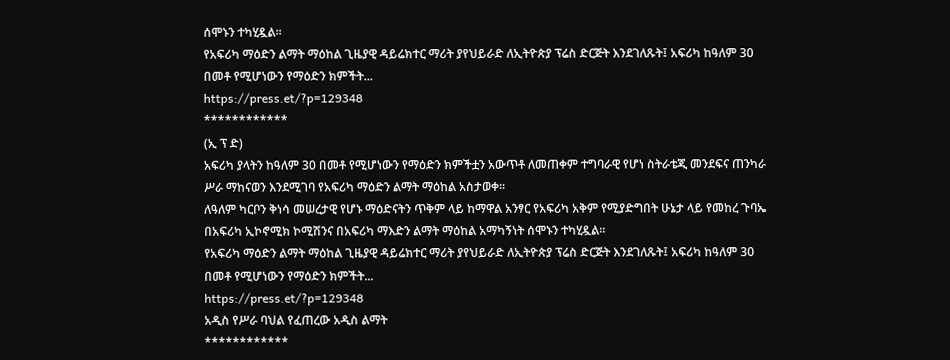ሰሞኑን ተካሂዷል።
የአፍሪካ ማዕድን ልማት ማዕከል ጊዜያዊ ዳይሬክተር ማሪት ያየህይራድ ለኢትዮጵያ ፕሬስ ድርጅት እንደገለጹት፤ አፍሪካ ከዓለም 30 በመቶ የሚሆነውን የማዕድን ክምችት...
https://press.et/?p=129348
************
(ኢ ፕ ድ)
አፍሪካ ያላትን ከዓለም 30 በመቶ የሚሆነውን የማዕድን ክምችቷን አውጥቶ ለመጠቀም ተግባራዊ የሆነ ስትራቴጂ መንደፍና ጠንካራ ሥራ ማከናወን እንደሚገባ የአፍሪካ ማዕድን ልማት ማዕከል አስታወቀ፡፡
ለዓለም ካርቦን ቅነሳ መሠረታዊ የሆኑ ማዕድናትን ጥቅም ላይ ከማዋል አንፃር የአፍሪካ አቅም የሚያድግበት ሁኔታ ላይ የመከረ ጉባኤ በአፍሪካ ኢኮኖሚክ ኮሚሽንና በአፍሪካ ማእድን ልማት ማዕከል አማካኝነት ሰሞኑን ተካሂዷል።
የአፍሪካ ማዕድን ልማት ማዕከል ጊዜያዊ ዳይሬክተር ማሪት ያየህይራድ ለኢትዮጵያ ፕሬስ ድርጅት እንደገለጹት፤ አፍሪካ ከዓለም 30 በመቶ የሚሆነውን የማዕድን ክምችት...
https://press.et/?p=129348
አዲስ የሥራ ባህል የፈጠረው አዲስ ልማት
************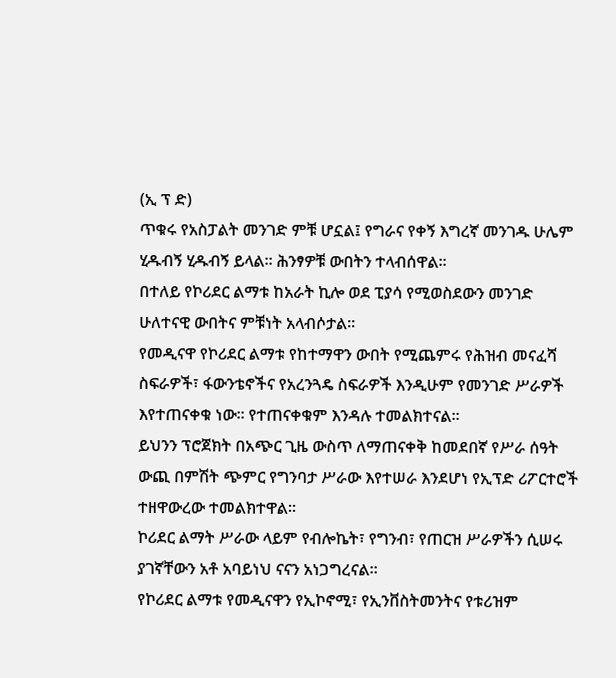(ኢ ፕ ድ)
ጥቁሩ የአስፓልት መንገድ ምቹ ሆኗል፤ የግራና የቀኝ እግረኛ መንገዱ ሁሌም ሂዱብኝ ሂዱብኝ ይላል፡፡ ሕንፃዎቹ ውበትን ተላብሰዋል፡፡
በተለይ የኮሪደር ልማቱ ከአራት ኪሎ ወደ ፒያሳ የሚወስደውን መንገድ ሁለተናዊ ውበትና ምቹነት አላብሶታል፡፡
የመዲናዋ የኮሪደር ልማቱ የከተማዋን ውበት የሚጨምሩ የሕዝብ መናፈሻ ስፍራዎች፣ ፋውንቴኖችና የአረንጓዴ ስፍራዎች እንዲሁም የመንገድ ሥራዎች እየተጠናቀቁ ነው፡፡ የተጠናቀቁም እንዳሉ ተመልክተናል።
ይህንን ፕሮጀክት በአጭር ጊዜ ውስጥ ለማጠናቀቅ ከመደበኛ የሥራ ሰዓት ውጪ በምሽት ጭምር የግንባታ ሥራው እየተሠራ እንደሆነ የኢፕድ ሪፖርተሮች ተዘዋውረው ተመልክተዋል።
ኮሪደር ልማት ሥራው ላይም የብሎኬት፣ የግንብ፣ የጠርዝ ሥራዎችን ሲሠሩ ያገኛቸውን አቶ አባይነህ ናናን አነጋግረናል።
የኮሪደር ልማቱ የመዲናዋን የኢኮኖሚ፣ የኢንቨስትመንትና የቱሪዝም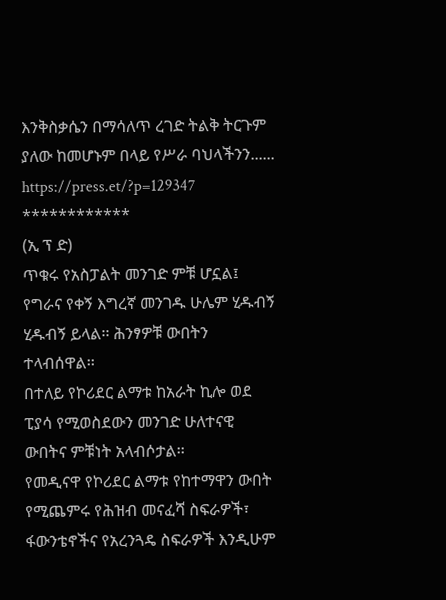እንቅስቃሴን በማሳለጥ ረገድ ትልቅ ትርጉም ያለው ከመሆኑም በላይ የሥራ ባህላችንን......
https://press.et/?p=129347
************
(ኢ ፕ ድ)
ጥቁሩ የአስፓልት መንገድ ምቹ ሆኗል፤ የግራና የቀኝ እግረኛ መንገዱ ሁሌም ሂዱብኝ ሂዱብኝ ይላል፡፡ ሕንፃዎቹ ውበትን ተላብሰዋል፡፡
በተለይ የኮሪደር ልማቱ ከአራት ኪሎ ወደ ፒያሳ የሚወስደውን መንገድ ሁለተናዊ ውበትና ምቹነት አላብሶታል፡፡
የመዲናዋ የኮሪደር ልማቱ የከተማዋን ውበት የሚጨምሩ የሕዝብ መናፈሻ ስፍራዎች፣ ፋውንቴኖችና የአረንጓዴ ስፍራዎች እንዲሁም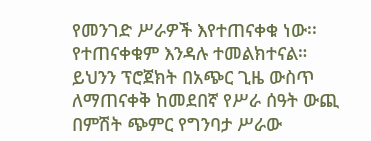የመንገድ ሥራዎች እየተጠናቀቁ ነው፡፡ የተጠናቀቁም እንዳሉ ተመልክተናል።
ይህንን ፕሮጀክት በአጭር ጊዜ ውስጥ ለማጠናቀቅ ከመደበኛ የሥራ ሰዓት ውጪ በምሽት ጭምር የግንባታ ሥራው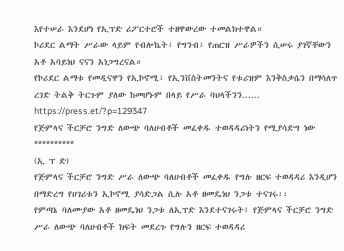እየተሠራ እንደሆነ የኢፕድ ሪፖርተሮች ተዘዋውረው ተመልክተዋል።
ኮሪደር ልማት ሥራው ላይም የብሎኬት፣ የግንብ፣ የጠርዝ ሥራዎችን ሲሠሩ ያገኛቸውን አቶ አባይነህ ናናን አነጋግረናል።
የኮሪደር ልማቱ የመዲናዋን የኢኮኖሚ፣ የኢንቨስትመንትና የቱሪዝም እንቅስቃሴን በማሳለጥ ረገድ ትልቅ ትርጉም ያለው ከመሆኑም በላይ የሥራ ባህላችንን......
https://press.et/?p=129347
የጅምላና ችርቻሮ ንግድ ለውጭ ባለሀብቶች መፈቀዱ ተወዳዳሪነትን የሚያሳድግ ነው
**********
(ኢ ፕ ድ)
የጅምላና ችርቻሮ ንግድ ሥራ ለውጭ ባለሀብቶች መፈቀዱ የግሉ ዘርፍ ተወዳዳሪ እንዲሆን በማድረግ የሀገሪቱን ኢኮኖሚ ያሳድጋል ሲሉ አቶ ዘመዴነህ ንጋቱ ተናገሩ፡፡
የምጣኔ ባለሙያው አቶ ዘመዴነህ ንጋቱ ለኢፕድ እንደተናገሩት፤ የጅምላና ችርቻሮ ንግድ ሥራ ለውጭ ባለሀብቶች ክፍት መደረጉ የግሉን ዘርፍ ተወዳዳሪ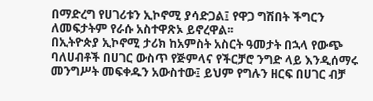በማድረግ የሀገሪቱን ኢኮኖሚ ያሳድጋል፤ የዋጋ ግሽበት ችግርን ለመፍታትም የራሱ አስተዋጽኦ ይኖረዋል፡፡
በኢትዮጵያ ኢኮኖሚ ታሪክ ከአምስት አስርት ዓመታት በኋላ የውጭ ባለሀብቶች በሀገር ውስጥ የጅምላና የችርቻሮ ንግድ ላይ እንዲሰማሩ መንግሥት መፍቀዱን አውስተው፤ ይህም የግሉን ዘርፍ በሀገር ብቻ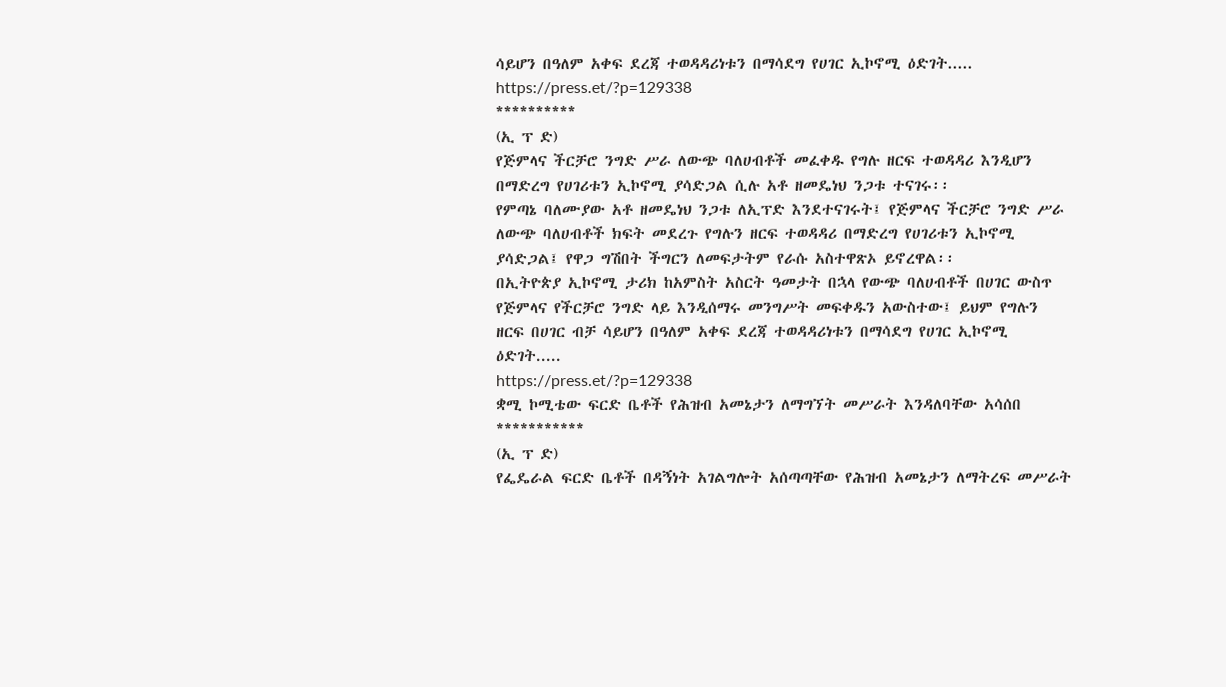ሳይሆን በዓለም አቀፍ ደረጃ ተወዳዳሪነቱን በማሳደግ የሀገር ኢኮኖሚ ዕድገት.....
https://press.et/?p=129338
**********
(ኢ ፕ ድ)
የጅምላና ችርቻሮ ንግድ ሥራ ለውጭ ባለሀብቶች መፈቀዱ የግሉ ዘርፍ ተወዳዳሪ እንዲሆን በማድረግ የሀገሪቱን ኢኮኖሚ ያሳድጋል ሲሉ አቶ ዘመዴነህ ንጋቱ ተናገሩ፡፡
የምጣኔ ባለሙያው አቶ ዘመዴነህ ንጋቱ ለኢፕድ እንደተናገሩት፤ የጅምላና ችርቻሮ ንግድ ሥራ ለውጭ ባለሀብቶች ክፍት መደረጉ የግሉን ዘርፍ ተወዳዳሪ በማድረግ የሀገሪቱን ኢኮኖሚ ያሳድጋል፤ የዋጋ ግሽበት ችግርን ለመፍታትም የራሱ አስተዋጽኦ ይኖረዋል፡፡
በኢትዮጵያ ኢኮኖሚ ታሪክ ከአምስት አስርት ዓመታት በኋላ የውጭ ባለሀብቶች በሀገር ውስጥ የጅምላና የችርቻሮ ንግድ ላይ እንዲሰማሩ መንግሥት መፍቀዱን አውስተው፤ ይህም የግሉን ዘርፍ በሀገር ብቻ ሳይሆን በዓለም አቀፍ ደረጃ ተወዳዳሪነቱን በማሳደግ የሀገር ኢኮኖሚ ዕድገት.....
https://press.et/?p=129338
ቋሚ ኮሚቴው ፍርድ ቤቶች የሕዝብ አመኔታን ለማግኘት መሥራት እንዳለባቸው አሳሰበ
***********
(ኢ ፕ ድ)
የፌዴራል ፍርድ ቤቶች በዳኝነት አገልግሎት አሰጣጣቸው የሕዝብ አመኔታን ለማትረፍ መሥራት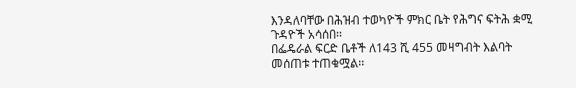እንዳለባቸው በሕዝብ ተወካዮች ምክር ቤት የሕግና ፍትሕ ቋሚ ጉዳዮች አሳሰበ፡፡
በፌዴራል ፍርድ ቤቶች ለ143 ሺ 455 መዛግብት እልባት መሰጠቱ ተጠቁሟል፡፡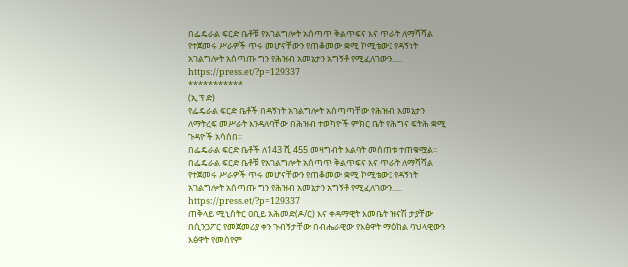በፌዴራል ፍርድ ቤቶቹ የአገልግሎት አሰጣጥ ቅልጥፍና እና ጥራት ለማሻሻል የተጀመሩ ሥራዎች ጥሩ መሆናቸውን የጠቆመው ቋሚ ኮሚቴው፤ የዳኝነት አገልግሎት አሰጣጡ ግን የሕዝብ አመኔታን አግኝቶ የሚፈለገውን.....
https://press.et/?p=129337
***********
(ኢ ፕ ድ)
የፌዴራል ፍርድ ቤቶች በዳኝነት አገልግሎት አሰጣጣቸው የሕዝብ አመኔታን ለማትረፍ መሥራት እንዳለባቸው በሕዝብ ተወካዮች ምክር ቤት የሕግና ፍትሕ ቋሚ ጉዳዮች አሳሰበ፡፡
በፌዴራል ፍርድ ቤቶች ለ143 ሺ 455 መዛግብት እልባት መሰጠቱ ተጠቁሟል፡፡
በፌዴራል ፍርድ ቤቶቹ የአገልግሎት አሰጣጥ ቅልጥፍና እና ጥራት ለማሻሻል የተጀመሩ ሥራዎች ጥሩ መሆናቸውን የጠቆመው ቋሚ ኮሚቴው፤ የዳኝነት አገልግሎት አሰጣጡ ግን የሕዝብ አመኔታን አግኝቶ የሚፈለገውን.....
https://press.et/?p=129337
ጠቅላይ ሚኒስትር ዐቢይ አሕመድ(ዶ/ር) እና ቀዳማዊት እመቤት ዝናሽ ታያቸው በሲንጋፖር የመጀመሪያ ቀን ጉብኝታቸው በብሔራዊው የእፅዋት ማዕከል ባህላዊውን እፅዋት የመሰየም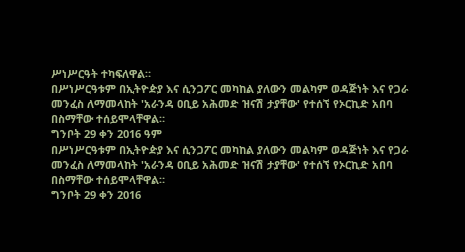ሥነሥርዓት ተካፍለዋል።
በሥነሥርዓቱም በኢትዮዽያ እና ሲንጋፖር መካከል ያለውን መልካም ወዳጅነት እና የጋራ መንፈስ ለማመላከት 'አራንዳ ዐቢይ አሕመድ ዝናሽ ታያቸው' የተሰኘ የኦርኪድ አበባ በስማቸው ተሰይሞላቸዋል።
ግንቦት 29 ቀን 2016 ዓም
በሥነሥርዓቱም በኢትዮዽያ እና ሲንጋፖር መካከል ያለውን መልካም ወዳጅነት እና የጋራ መንፈስ ለማመላከት 'አራንዳ ዐቢይ አሕመድ ዝናሽ ታያቸው' የተሰኘ የኦርኪድ አበባ በስማቸው ተሰይሞላቸዋል።
ግንቦት 29 ቀን 2016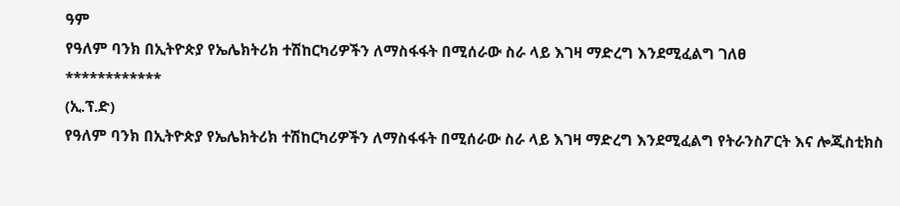ዓም
የዓለም ባንክ በኢትዮጵያ የኤሌክትሪክ ተሽከርካሪዎችን ለማስፋፋት በሚሰራው ስራ ላይ እገዛ ማድረግ እንደሚፈልግ ገለፀ
************
(ኢ.ፕ.ድ)
የዓለም ባንክ በኢትዮጵያ የኤሌክትሪክ ተሽከርካሪዎችን ለማስፋፋት በሚሰራው ስራ ላይ እገዛ ማድረግ እንደሚፈልግ የትራንስፖርት እና ሎጂስቲክስ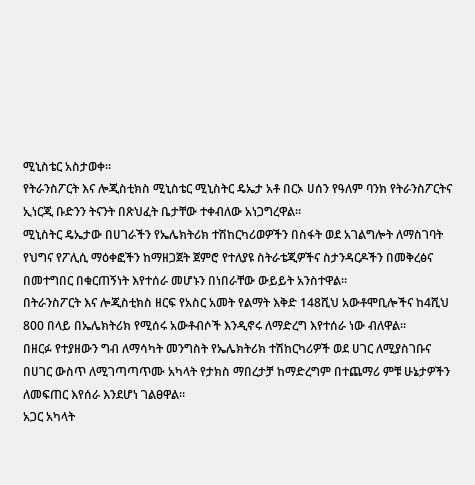ሚኒስቴር አስታወቀ፡፡
የትራንስፖርት እና ሎጂስቲክስ ሚኒስቴር ሚኒስትር ዴኤታ አቶ በርኦ ሀሰን የዓለም ባንክ የትራንስፖርትና ኢነርጂ ቡድንን ትናንት በጽህፈት ቤታቸው ተቀብለው አነጋግረዋል።
ሚኒስትር ዴኤታው በሀገራችን የኤሌክትሪክ ተሽከርካሪወዎችን በስፋት ወደ አገልግሎት ለማስገባት የህግና የፖሊሲ ማዕቀፎችን ከማዘጋጀት ጀምሮ የተለያዩ ስትራቴጂዎችና ስታንዳርዶችን በመቅረፅና በመተግበር በቁርጠኝነት እየተሰራ መሆኑን በነበራቸው ውይይት አንስተዋል።
በትራንስፖርት እና ሎጂስቲክስ ዘርፍ የአስር አመት የልማት እቅድ 148ሺህ አውቶሞቢሎችና ከ4ሺህ 800 በላይ በኤሌክትሪክ የሚሰሩ አውቶብሶች እንዲኖሩ ለማድረግ እየተሰራ ነው ብለዋል።
በዘርፉ የተያዘውን ግብ ለማሳካት መንግስት የኤሌክትሪክ ተሽከርካሪዎች ወደ ሀገር ለሚያስገቡና በሀገር ውስጥ ለሚገጣጣጥሙ አካላት የታክስ ማበረታቻ ከማድረግም በተጨማሪ ምቹ ሁኔታዎችን ለመፍጠር እየሰራ እንደሆነ ገልፀዋል።
አጋር አካላት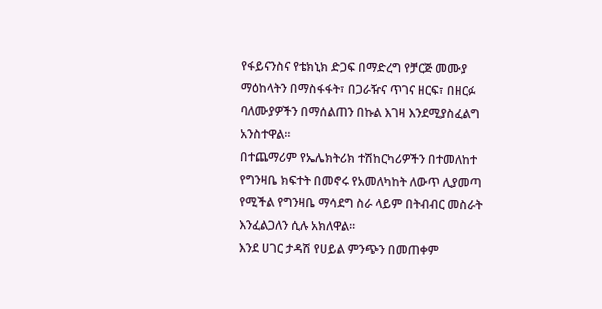የፋይናንስና የቴክኒክ ድጋፍ በማድረግ የቻርጅ መሙያ ማዕከላትን በማስፋፋት፣ በጋራዥና ጥገና ዘርፍ፣ በዘርፉ ባለሙያዎችን በማሰልጠን በኩል እገዛ እንደሚያስፈልግ አንስተዋል።
በተጨማሪም የኤሌክትሪክ ተሽከርካሪዎችን በተመለከተ የግንዛቤ ክፍተት በመኖሩ የአመለካከት ለውጥ ሊያመጣ የሚችል የግንዛቤ ማሳደግ ስራ ላይም በትብብር መስራት እንፈልጋለን ሲሉ አክለዋል።
እንደ ሀገር ታዳሽ የሀይል ምንጭን በመጠቀም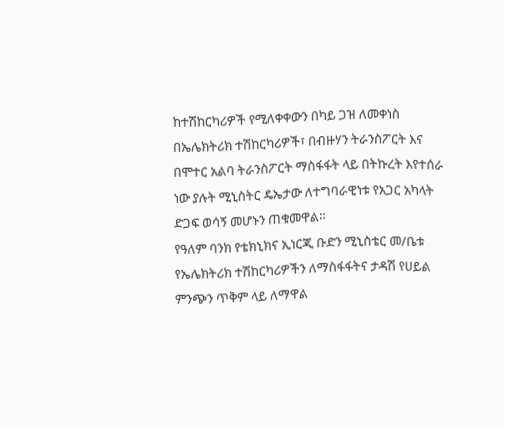ከተሽከርካሪዎች የሚለቀቀውን በካይ ጋዝ ለመቀነስ በኤሌክትሪክ ተሽከርካሪዎች፣ በብዙሃን ትራንስፖርት እና በሞተር አልባ ትራንስፖርት ማስፋፋት ላይ በትኩረት እየተሰራ ነው ያሉት ሚኒስትር ዴኤታው ለተግባራዊነቱ የአጋር አካላት ድጋፍ ወሳኝ መሆኑን ጠቁመዋል።
የዓለም ባንክ የቴክኒክና ኢነርጂ ቡድን ሚኒስቴር መ/ቤቱ የኤሌክትሪክ ተሽከርካሪዎችን ለማስፋፋትና ታዳሽ የሀይል ምንጭን ጥቅም ላይ ለማዋል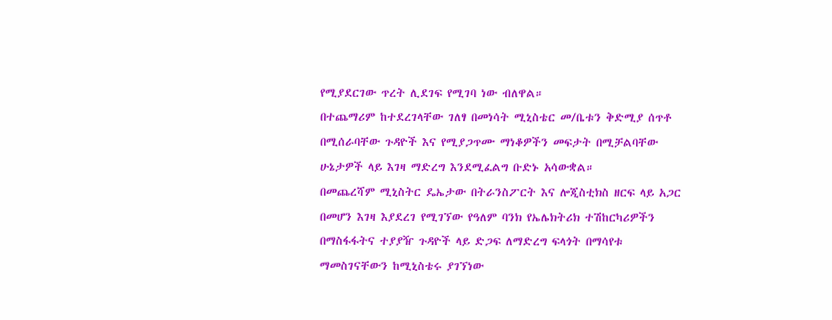የሚያደርገው ጥረት ሊደገፍ የሚገባ ነው ብለዋል።
በተጨማሪም ከተደረገላቸው ገለፃ በመነሳት ሚኒስቴር መ/ቤቱን ቅድሚያ ሰጥቶ በሚሰራባቸው ጉዳዮች እና የሚያጋጥሙ ማነቆዎችን መፍታት በሚቻልባቸው ሁኔታዎች ላይ እገዛ ማድረግ እንደሚፈልግ ቡድኑ አሳውቋል።
በመጨረሻም ሚኒስትር ዴኤታው በትራንስፖርት እና ሎጂስቲክስ ዘርፍ ላይ አጋር በመሆን እገዛ እያደረገ የሚገኘው የዓለም ባንክ የኤሌክትሪክ ተሽከርካሪዎችን በማስፋፋትና ተያያዥ ጉዳዮች ላይ ድጋፍ ለማድረግ ፍላጎት በማሳየቱ ማመስገናቸውን ከሚኒስቴሩ ያገኘነው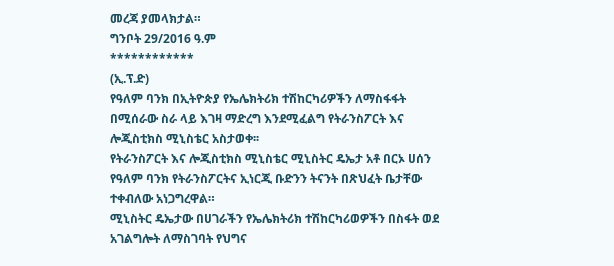መረጃ ያመላክታል።
ግንቦት 29/2016 ዓ.ም
************
(ኢ.ፕ.ድ)
የዓለም ባንክ በኢትዮጵያ የኤሌክትሪክ ተሽከርካሪዎችን ለማስፋፋት በሚሰራው ስራ ላይ እገዛ ማድረግ እንደሚፈልግ የትራንስፖርት እና ሎጂስቲክስ ሚኒስቴር አስታወቀ፡፡
የትራንስፖርት እና ሎጂስቲክስ ሚኒስቴር ሚኒስትር ዴኤታ አቶ በርኦ ሀሰን የዓለም ባንክ የትራንስፖርትና ኢነርጂ ቡድንን ትናንት በጽህፈት ቤታቸው ተቀብለው አነጋግረዋል።
ሚኒስትር ዴኤታው በሀገራችን የኤሌክትሪክ ተሽከርካሪወዎችን በስፋት ወደ አገልግሎት ለማስገባት የህግና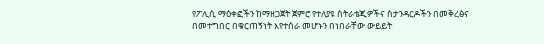የፖሊሲ ማዕቀፎችን ከማዘጋጀት ጀምሮ የተለያዩ ስትራቴጂዎችና ስታንዳርዶችን በመቅረፅና በመተግበር በቁርጠኝነት እየተሰራ መሆኑን በነበራቸው ውይይት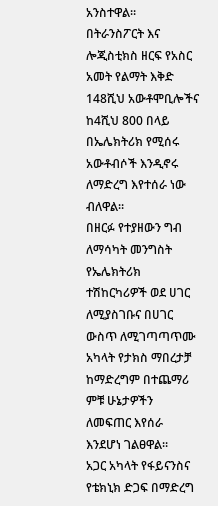አንስተዋል።
በትራንስፖርት እና ሎጂስቲክስ ዘርፍ የአስር አመት የልማት እቅድ 148ሺህ አውቶሞቢሎችና ከ4ሺህ 800 በላይ በኤሌክትሪክ የሚሰሩ አውቶብሶች እንዲኖሩ ለማድረግ እየተሰራ ነው ብለዋል።
በዘርፉ የተያዘውን ግብ ለማሳካት መንግስት የኤሌክትሪክ ተሽከርካሪዎች ወደ ሀገር ለሚያስገቡና በሀገር ውስጥ ለሚገጣጣጥሙ አካላት የታክስ ማበረታቻ ከማድረግም በተጨማሪ ምቹ ሁኔታዎችን ለመፍጠር እየሰራ እንደሆነ ገልፀዋል።
አጋር አካላት የፋይናንስና የቴክኒክ ድጋፍ በማድረግ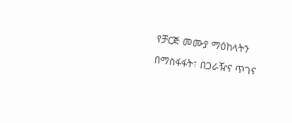የቻርጅ መሙያ ማዕከላትን በማስፋፋት፣ በጋራዥና ጥገና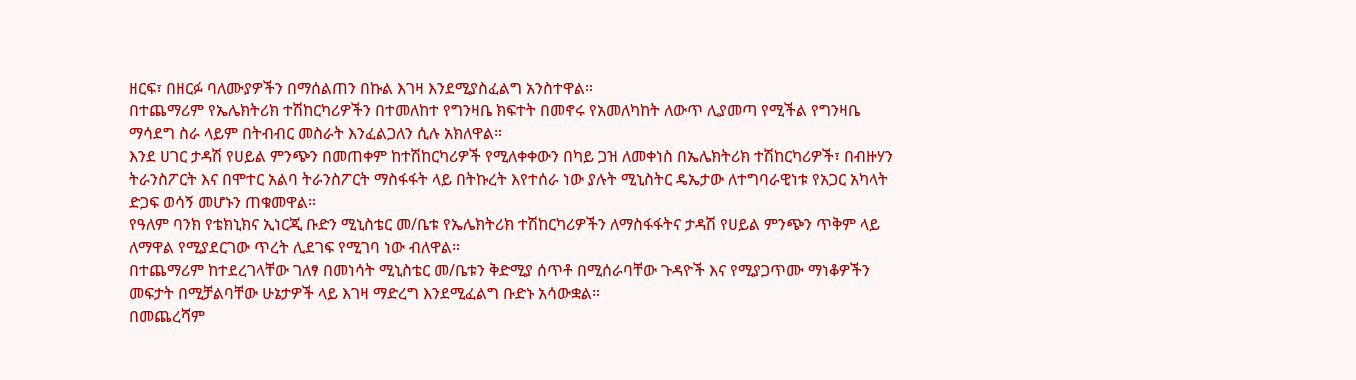ዘርፍ፣ በዘርፉ ባለሙያዎችን በማሰልጠን በኩል እገዛ እንደሚያስፈልግ አንስተዋል።
በተጨማሪም የኤሌክትሪክ ተሽከርካሪዎችን በተመለከተ የግንዛቤ ክፍተት በመኖሩ የአመለካከት ለውጥ ሊያመጣ የሚችል የግንዛቤ ማሳደግ ስራ ላይም በትብብር መስራት እንፈልጋለን ሲሉ አክለዋል።
እንደ ሀገር ታዳሽ የሀይል ምንጭን በመጠቀም ከተሽከርካሪዎች የሚለቀቀውን በካይ ጋዝ ለመቀነስ በኤሌክትሪክ ተሽከርካሪዎች፣ በብዙሃን ትራንስፖርት እና በሞተር አልባ ትራንስፖርት ማስፋፋት ላይ በትኩረት እየተሰራ ነው ያሉት ሚኒስትር ዴኤታው ለተግባራዊነቱ የአጋር አካላት ድጋፍ ወሳኝ መሆኑን ጠቁመዋል።
የዓለም ባንክ የቴክኒክና ኢነርጂ ቡድን ሚኒስቴር መ/ቤቱ የኤሌክትሪክ ተሽከርካሪዎችን ለማስፋፋትና ታዳሽ የሀይል ምንጭን ጥቅም ላይ ለማዋል የሚያደርገው ጥረት ሊደገፍ የሚገባ ነው ብለዋል።
በተጨማሪም ከተደረገላቸው ገለፃ በመነሳት ሚኒስቴር መ/ቤቱን ቅድሚያ ሰጥቶ በሚሰራባቸው ጉዳዮች እና የሚያጋጥሙ ማነቆዎችን መፍታት በሚቻልባቸው ሁኔታዎች ላይ እገዛ ማድረግ እንደሚፈልግ ቡድኑ አሳውቋል።
በመጨረሻም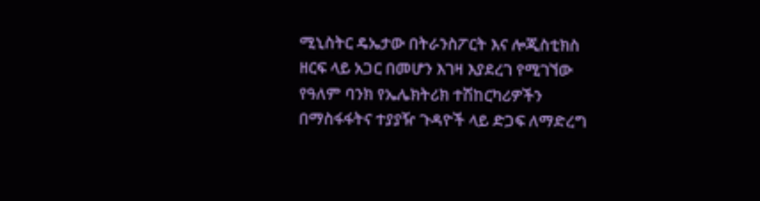ሚኒስትር ዴኤታው በትራንስፖርት እና ሎጂስቲክስ ዘርፍ ላይ አጋር በመሆን እገዛ እያደረገ የሚገኘው የዓለም ባንክ የኤሌክትሪክ ተሽከርካሪዎችን በማስፋፋትና ተያያዥ ጉዳዮች ላይ ድጋፍ ለማድረግ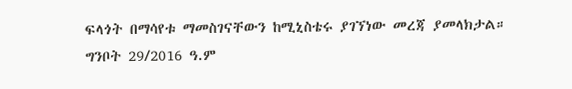ፍላጎት በማሳየቱ ማመስገናቸውን ከሚኒስቴሩ ያገኘነው መረጃ ያመላክታል።
ግንቦት 29/2016 ዓ.ም